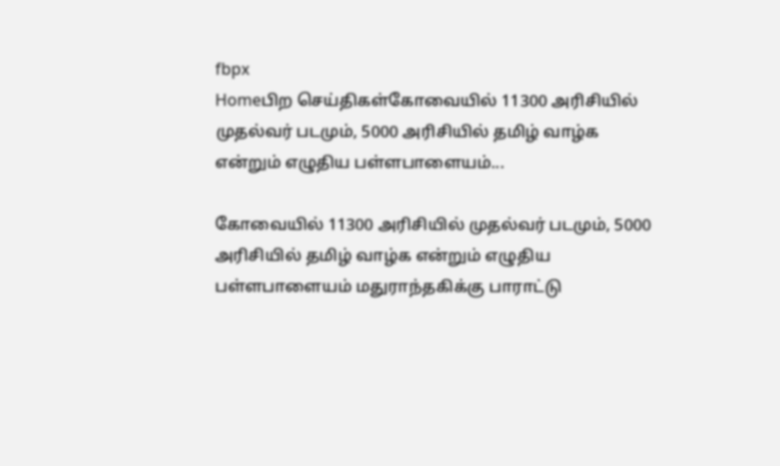fbpx
Homeபிற செய்திகள்கோவையில் 11300 அரிசியில் முதல்வர் படமும், 5000 அரிசியில் தமிழ் வாழ்க என்றும் எழுதிய பள்ளபாளையம்...

கோவையில் 11300 அரிசியில் முதல்வர் படமும், 5000 அரிசியில் தமிழ் வாழ்க என்றும் எழுதிய பள்ளபாளையம் மதுராந்தகிக்கு பாராட்டு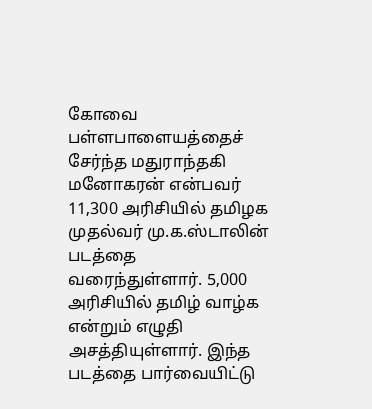கோவை பள்ளபாளையத்தைச் சேர்ந்த மதுராந்தகி மனோகரன் என்பவர் 11,300 அரிசியில் தமிழக முதல்வர் மு.க.ஸ்டாலின் படத்தை வரைந்துள்ளார். 5,000 அரிசியில் தமிழ் வாழ்க என்றும் எழுதி அசத்தியுள்ளார். இந்த படத்தை பார்வையிட்டு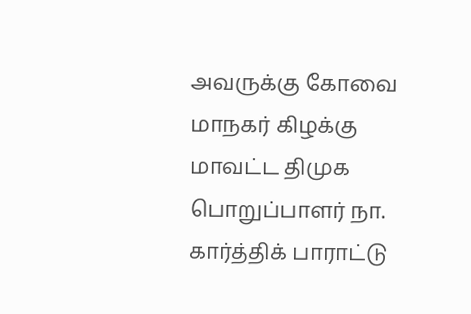அவருக்கு கோவை மாநகர் கிழக்கு மாவட்ட திமுக பொறுப்பாளர் நா. கார்த்திக் பாராட்டு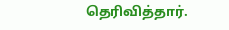தெரிவித்தார்.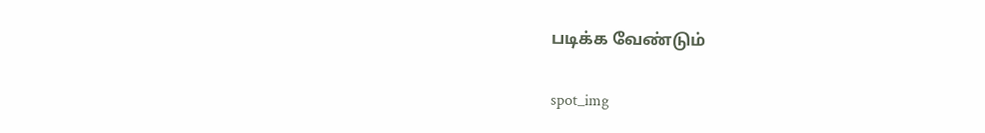படிக்க வேண்டும்

spot_img